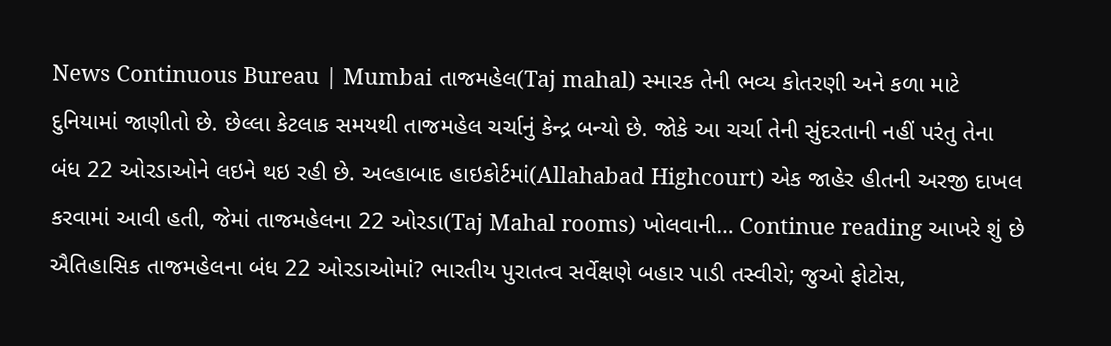News Continuous Bureau | Mumbai તાજમહેલ(Taj mahal) સ્મારક તેની ભવ્ય કોતરણી અને કળા માટે દુનિયામાં જાણીતો છે. છેલ્લા કેટલાક સમયથી તાજમહેલ ચર્ચાનું કેન્દ્ર બન્યો છે. જોકે આ ચર્ચા તેની સુંદરતાની નહીં પરંતુ તેના બંધ 22 ઓરડાઓને લઇને થઇ રહી છે. અલ્હાબાદ હાઇકોર્ટમાં(Allahabad Highcourt) એક જાહેર હીતની અરજી દાખલ કરવામાં આવી હતી, જેમાં તાજમહેલના 22 ઓરડા(Taj Mahal rooms) ખોલવાની… Continue reading આખરે શું છે ઐતિહાસિક તાજમહેલના બંધ 22 ઓરડાઓમાં? ભારતીય પુરાતત્વ સર્વેક્ષણે બહાર પાડી તસ્વીરો; જુઓ ફોટોસ,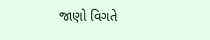જાણો વિગતે